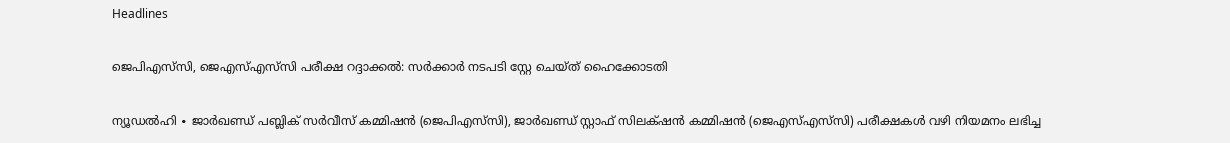Headlines

ജെപിഎസ്‌സി, ജെഎസ്‌എസ്‌സി പരീക്ഷ റദ്ദാക്കൽ: സർക്കാർ നടപടി സ്റ്റേ ചെയ്ത് ഹൈക്കോടതി

ന്യൂഡൽഹി ∙ ജാർഖണ്ഡ് പബ്ലിക് സർവീസ് കമ്മിഷൻ (ജെപിഎസ്‌സി), ജാർഖണ്ഡ് സ്റ്റാഫ് സിലക്‌ഷൻ കമ്മിഷൻ (ജെഎസ്‌എസ്‌സി) പരീക്ഷകൾ വഴി നിയമനം ലഭിച്ച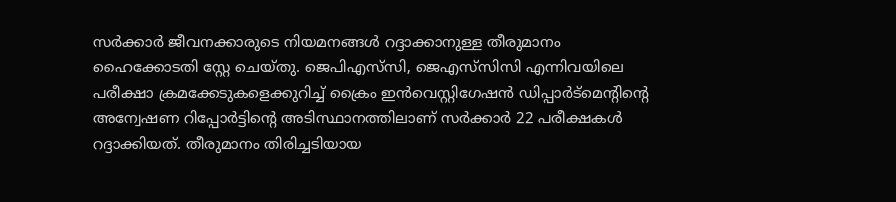സർക്കാർ ജീവനക്കാരുടെ നിയമനങ്ങൾ റദ്ദാക്കാനുള്ള തീരുമാനം ഹൈക്കോടതി സ്റ്റേ ചെയ്തു. ജെപിഎസ്‌സി, ജെഎസ്‌സിസി എന്നിവയിലെ പരീക്ഷാ ക്രമക്കേടുകളെക്കുറിച്ച് ക്രൈം ഇൻവെസ്റ്റിഗേഷൻ ഡിപ്പാർട്മെന്റിന്റെ അന്വേഷണ റിപ്പോർട്ടിന്റെ അടിസ്ഥാനത്തിലാണ് സർക്കാർ 22 പരീക്ഷകൾ റദ്ദാക്കിയത്. തീരുമാനം തിരിച്ചടിയായ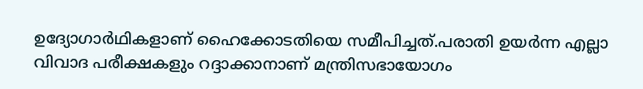ഉദ്യോഗാർഥികളാണ് ഹൈക്കോടതിയെ സമീപിച്ചത്.പരാതി ഉയർന്ന എല്ലാ വിവാദ പരീക്ഷകളും റദ്ദാക്കാനാണ് മന്ത്രിസഭായോഗം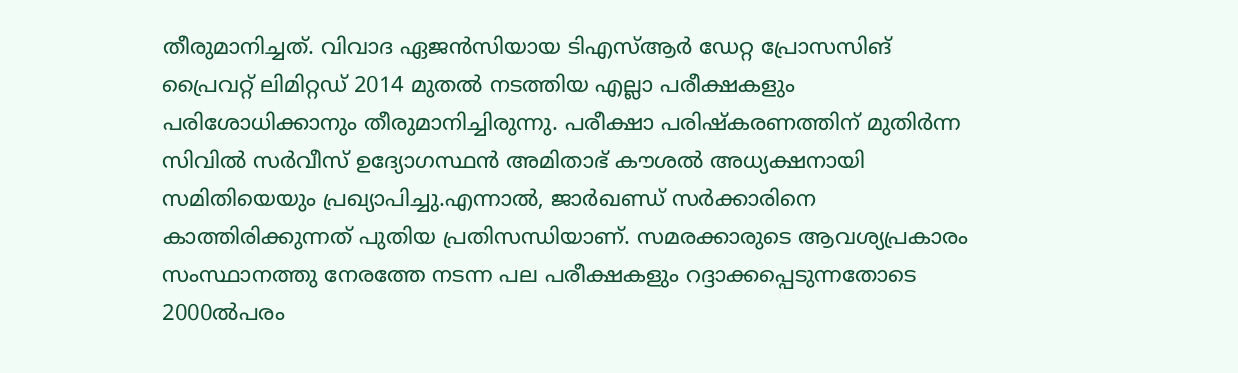തീരുമാനിച്ചത്. വിവാദ ഏജൻസിയായ ടിഎസ്ആർ ഡേറ്റ പ്രോസസിങ് പ്രൈവറ്റ് ലിമിറ്റഡ് 2014 മുതൽ നടത്തിയ എല്ലാ പരീക്ഷകളും പരിശോധിക്കാനും തീരുമാനിച്ചിരുന്നു. പരീക്ഷാ പരിഷ്കരണത്തിന് മുതിർന്ന സിവിൽ സർവീസ് ഉദ്യോഗസ്ഥൻ അമിതാഭ് കൗശൽ അധ്യക്ഷനായി സമിതിയെയും പ്രഖ്യാപിച്ചു.എന്നാൽ‌, ജാർഖണ്ഡ് സർക്കാരിനെ കാത്തിരിക്കുന്നത് പുതിയ പ്രതിസന്ധിയാണ്. സമരക്കാരുടെ ആവശ്യപ്രകാരം സംസ്ഥാനത്തു നേരത്തേ നടന്ന പല പരീക്ഷകളും റദ്ദാക്കപ്പെടുന്നതോടെ 2000ൽപരം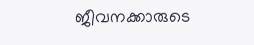ജീവനക്കാരുടെ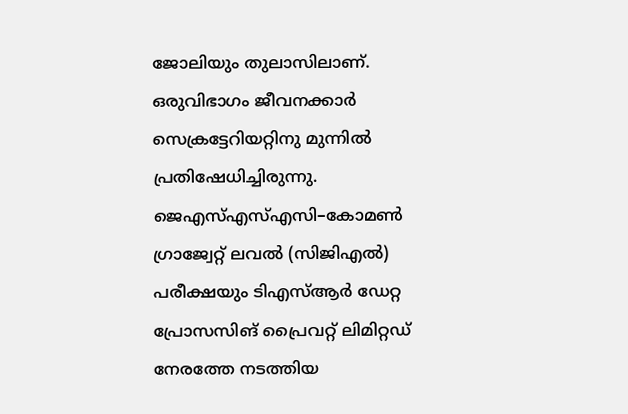ജോലിയും തുലാസിലാണ്. ഒരുവിഭാഗം ജീവനക്കാർ സെക്രട്ടേറിയറ്റിനു മുന്നിൽ പ്രതിഷേധിച്ചിരുന്നു. ജെഎസ്എസ്എസി–കോമൺ ഗ്രാജ്വേറ്റ് ലവൽ (സിജിഎൽ) പരീക്ഷയും ടിഎസ്ആർ ഡേറ്റ പ്രോസസിങ് പ്രൈവറ്റ് ലിമിറ്റഡ് നേരത്തേ നടത്തിയ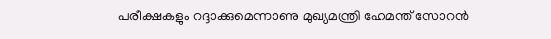പരീക്ഷകളും റദ്ദാക്കുമെന്നാണു മുഖ്യമന്ത്രി ഹേമന്ത് സോറൻ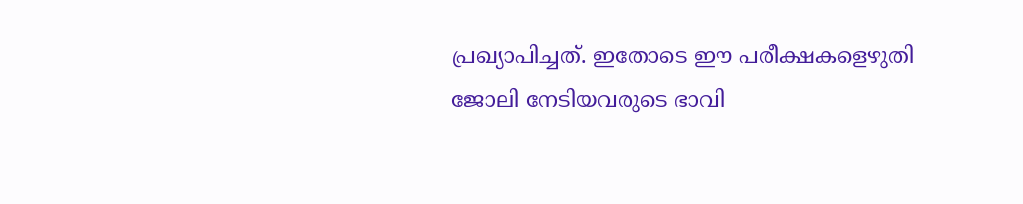പ്രഖ്യാപിച്ചത്. ഇതോടെ ഈ പരീക്ഷകളെഴുതി ജോലി നേടിയവരുടെ ഭാവി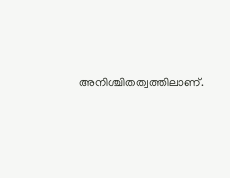അനിശ്ചിതത്വത്തിലാണ്.